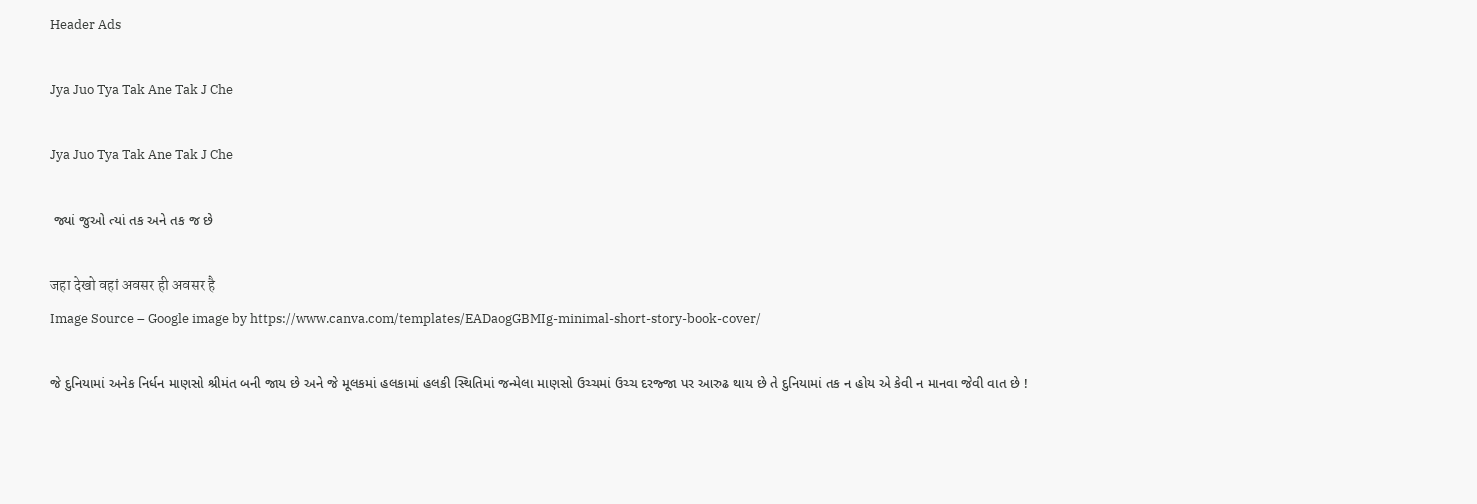Header Ads

Jya Juo Tya Tak Ane Tak J Che

Jya Juo Tya Tak Ane Tak J Che

 જ્યાં જુઓ ત્યાં તક અને તક જ છે

जहा देखो वहां अवसर ही अवसर है
Image Source – Google image by https://www.canva.com/templates/EADaogGBMIg-minimal-short-story-book-cover/

જે દુનિયામાં અનેક નિર્ધન માણસો શ્રીમંત બની જાય છે અને જે મૂલકમાં હલકામાં હલકી સ્થિતિમાં જન્મેલા માણસો ઉચ્ચમાં ઉચ્ચ દરજ્જા પર આરુઢ થાય છે તે દુનિયામાં તક ન હોય એ કેવી ન માનવા જેવી વાત છે !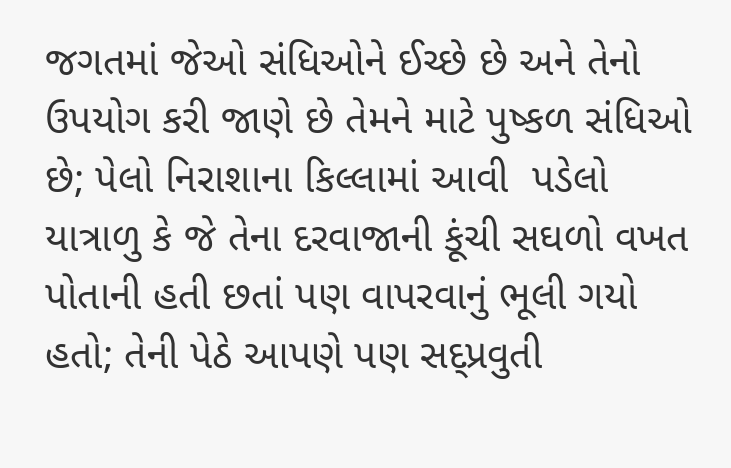જગતમાં જેઓ સંધિઓને ઈચ્છે છે અને તેનો ઉપયોગ કરી જાણે છે તેમને માટે પુષ્કળ સંધિઓ છે; પેલો નિરાશાના કિલ્લામાં આવી  પડેલો યાત્રાળુ કે જે તેના દરવાજાની કૂંચી સઘળો વખત પોતાની હતી છતાં પણ વાપરવાનું ભૂલી ગયો હતો; તેની પેઠે આપણે પણ સદ્પ્રવુતી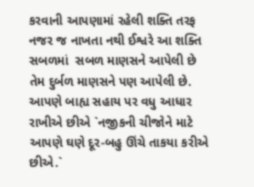કરવાની આપણામાં રહેલી શક્તિ તરફ નજર જ નાખતા નથી ઈશ્વરે આ શક્તિ સબળમાં  સબળ માણસને આપેલી છે તેમ દુર્બળ માણસને પણ આપેલી છે. આપણે બાહ્ય સહાય પર વધુ આધાર રાખીએ છીએ `નજીકની ચીજોને માટે આપણે ઘણે દૂર-બહુ ઊંચે તાકયા કરીએ છીએ.`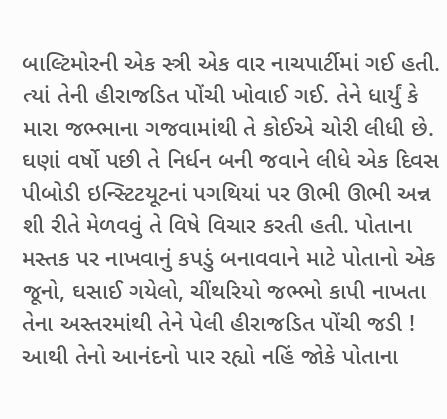બાલ્ટિમોરની એક સ્ત્રી એક વાર નાચપાર્ટીમાં ગઈ હતી. ત્યાં તેની હીરાજડિત પોંચી ખોવાઈ ગઈ. તેને ધાર્યું કે મારા જભ્ભાના ગજવામાંથી તે કોઈએ ચોરી લીધી છે. ઘણાં વર્ષો પછી તે નિર્ધન બની જવાને લીધે એક દિવસ પીબોડી ઇન્સ્ટિટયૂટનાં પગથિયાં પર ઊભી ઊભી અન્ન શી રીતે મેળવવું તે વિષે વિચાર કરતી હતી. પોતાના મસ્તક પર નાખવાનું કપડું બનાવવાને માટે પોતાનો એક જૂનો, ઘસાઈ ગયેલો, ચીંથરિયો જભ્ભો કાપી નાખતા તેના અસ્તરમાંથી તેને પેલી હીરાજડિત પોંચી જડી ! આથી તેનો આનંદનો પાર રહ્યો નહિં જોકે પોતાના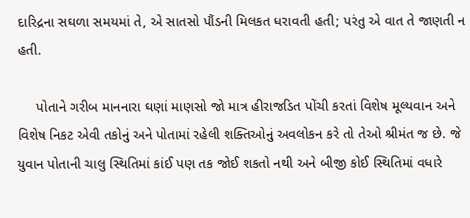દારિદ્રના સઘળા સમયમાં તે, એ સાતસો પૌંડની મિલકત ધરાવતી હતી; પરંતુ એ વાત તે જાણતી ન હતી.

     પોતાને ગરીબ માનનારા ઘણાં માણસો જો માત્ર હીરાજડિત પોંચી કરતાં વિશેષ મૂલ્યવાન અને વિશેષ નિકટ એવી તકોનું અને પોતામાં રહેલી શક્તિઓનું અવલોકન કરે તો તેઓ શ્રીમંત જ છે. જે યુવાન પોતાની ચાલુ સ્થિતિમાં કાંઈ પણ તક જોઈ શકતો નથી અને બીજી કોઈ સ્થિતિમાં વધારે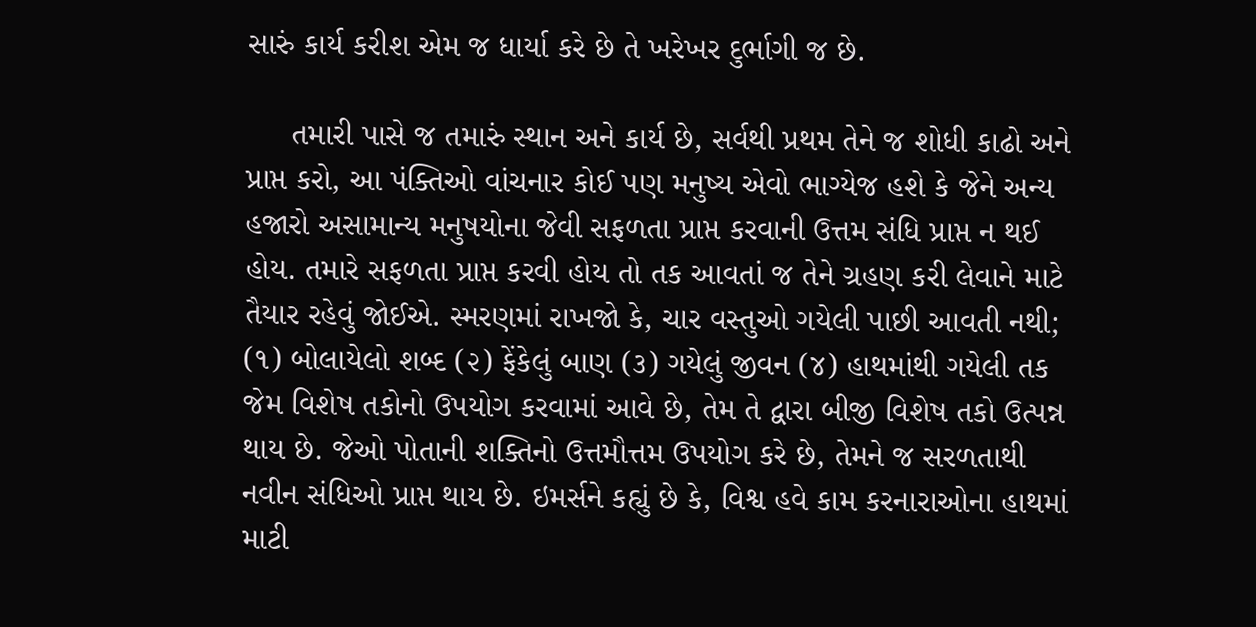સારું કાર્ય કરીશ એમ જ ધાર્યા કરે છે તે ખરેખર દુર્ભાગી જ છે.

     તમારી પાસે જ તમારું સ્થાન અને કાર્ય છે, સર્વથી પ્રથમ તેને જ શોધી કાઢો અને પ્રાપ્ત કરો, આ પંક્તિઓ વાંચનાર કોઈ પણ મનુષ્ય એવો ભાગ્યેજ હશે કે જેને અન્ય હજારો અસામાન્ય મનુષયોના જેવી સફળતા પ્રાપ્ત કરવાની ઉત્તમ સંધિ પ્રાપ્ત ન થઈ હોય. તમારે સફળતા પ્રાપ્ત કરવી હોય તો તક આવતાં જ તેને ગ્રહણ કરી લેવાને માટે તૈયાર રહેવું જોઈએ. સ્મરણમાં રાખજો કે, ચાર વસ્તુઓ ગયેલી પાછી આવતી નથી; (૧) બોલાયેલો શબ્દ (૨) ફેંકેલું બાણ (૩) ગયેલું જીવન (૪) હાથમાંથી ગયેલી તક જેમ વિશેષ તકોનો ઉપયોગ કરવામાં આવે છે, તેમ તે દ્વારા બીજી વિશેષ તકો ઉત્પન્ન થાય છે. જેઓ પોતાની શક્તિનો ઉત્તમૌત્તમ ઉપયોગ કરે છે, તેમને જ સરળતાથી નવીન સંધિઓ પ્રાપ્ત થાય છે. ઇમર્સને કહ્યું છે કે, વિશ્વ હવે કામ કરનારાઓના હાથમાં માટી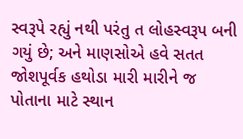સ્વરૂપે રહ્યું નથી પરંતુ ત લોહસ્વરૂપ બની ગયું છે; અને માણસોએ હવે સતત જોશપૂર્વક હથોડા મારી મારીને જ પોતાના માટે સ્થાન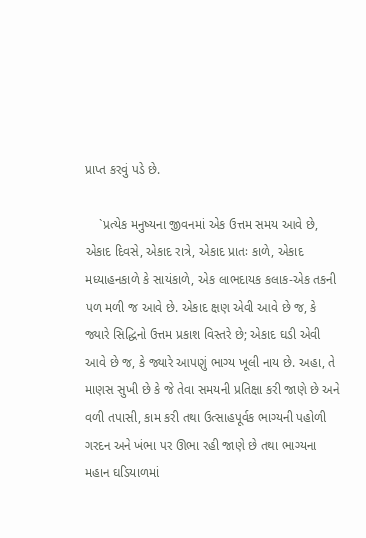પ્રાપ્ત કરવું પડે છે.

    `પ્રત્યેક મનુષ્યના જીવનમાં એક ઉત્તમ સમય આવે છે, એકાદ દિવસે, એકાદ રાત્રે, એકાદ પ્રાતઃ કાળે, એકાદ મધ્યાહનકાળે કે સાયંકાળે, એક લાભદાયક કલાક-એક તકની પળ મળી જ આવે છે. એકાદ ક્ષણ એવી આવે છે જ, કે જ્યારે સિદ્ધિનો ઉત્તમ પ્રકાશ વિસ્તરે છે; એકાદ ઘડી એવી આવે છે જ, કે જ્યારે આપણું ભાગ્ય ખૂલી નાય છે. અહા, તે માણસ સુખી છે કે જે તેવા સમયની પ્રતિક્ષા કરી જાણે છે અને વળી તપાસી, કામ કરી તથા ઉત્સાહપૂર્વક ભાગ્યની પહોળી ગરદન અને ખંભા પર ઊભા રહી જાણે છે તથા ભાગ્યના મહાન ઘડિયાળમાં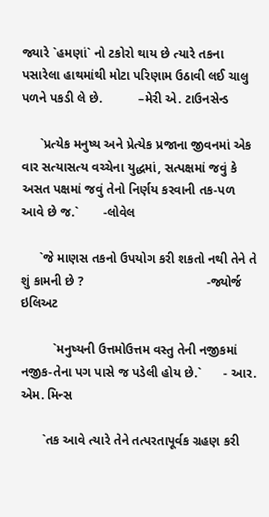જ્યારે `હમણાં` નો ટકોરો થાય છે ત્યારે તકના પસારેલા હાથમાંથી મોટા પરિણામ ઉઠાવી લઈ ચાલુ પળને પકડી લે છે.          –મેરી એ. ટાઉનસેન્ડ

     `પ્રત્યેક મનુષ્ય અને પ્રેત્યેક પ્રજાના જીવનમાં એક વાર સત્યાસત્ય વચ્ચેના યુદ્ધમાં, સત્પક્ષમાં જવું કે અસત પક્ષમાં જવું તેનો નિર્ણય કરવાની તક-પળ આવે છે જ.`       -લોવેલ

     `જે માણસ તકનો ઉપયોગ કરી શકતો નથી તેને તે શું કામની છે ?                                  -જ્યોર્જ ઇલિઅટ

         `મનુષ્યની ઉત્તમોઉત્તમ વસ્તુ તેની નજીકમાં નજીક-તેના પગ પાસે જ પડેલી હોય છે.`      - આર. એમ. મિન્સ

      `તક આવે ત્યારે તેને તત્પરતાપૂર્વક ગ્રહણ કરી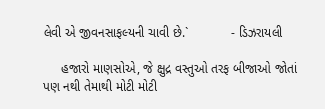લેવી એ જીવનસાફલ્યની ચાવી છે.`            - ડિઝરાયલી

     હજારો માણસોએ, જે ક્ષુદ્ર વસ્તુઓ તરફ બીજાઓ જોતાં પણ નથી તેમાથી મોટી મોટી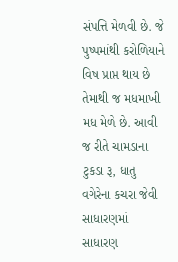સંપત્તિ મેળવી છે. જે પુષ્પમાંથી કરોળિયાને વિષ પ્રાપ્ત થાય છે તેમાથી જ મધમાખી મધ મેળે છે. આવી જ રીતે ચામડાના ટુકડા રૂ, ધાતુ વગેરેના કચરા જેવી સાધારણમાં સાધારણ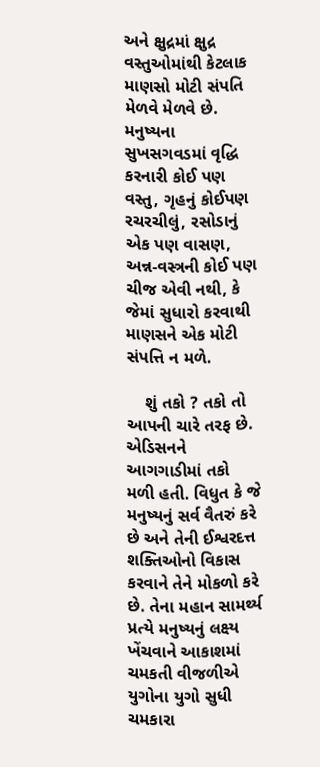અને ક્ષુદ્રમાં ક્ષુદ્ર વસ્તુઓમાંથી કેટલાક માણસો મોટી સંપતિ મેળવે મેળવે છે. મનુષ્યના સુખસગવડમાં વૃદ્ધિ કરનારી કોઈ પણ વસ્તુ, ગૃહનું કોઈપણ રચરચીલું, રસોડાનું એક પણ વાસણ, અન્ન-વસ્ત્રની કોઈ પણ ચીજ એવી નથી, કે જેમાં સુધારો કરવાથી માણસને એક મોટી સંપત્તિ ન મળે.

    શું તકો ? તકો તો આપની ચારે તરફ છે. એડિસનને આગગાડીમાં તકો મળી હતી. વિધુત કે જે મનુષ્યનું સર્વ વૈતરું કરે છે અને તેની ઈશ્વરદત્ત શક્તિઓનો વિકાસ કરવાને તેને મોકળો કરે છે. તેના મહાન સામર્થ્ય પ્રત્યે મનુષ્યનું લક્ષ્ય ખેંચવાને આકાશમાં ચમકતી વીજળીએ યુગોના યુગો સુધી ચમકારા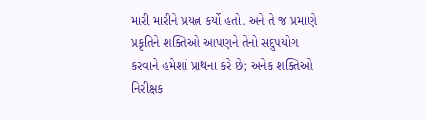મારી મારીને પ્રયત્ન કર્યો હતો. અને તે જ પ્રમાણે પ્રકૃતિને શક્તિઓ આપણને તેનો સદુપયોગ કરવાને હમેશાં પ્રાથના કરે છે; અનેક શક્તિઓ નિરીક્ષક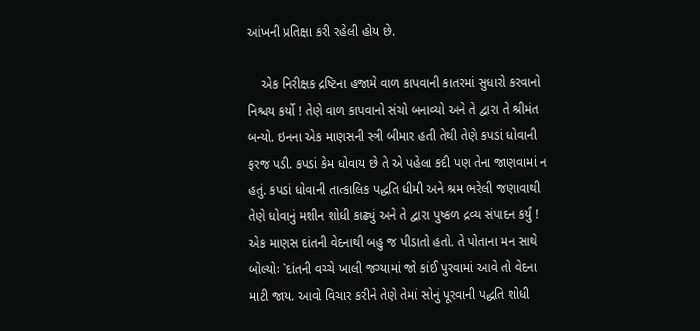આંખની પ્રતિક્ષા કરી રહેલી હોય છે.

    એક નિરીક્ષક દ્રષ્ટિના હજામે વાળ કાપવાની કાતરમાં સુધારો કરવાનો નિશ્ચય કર્યો ! તેણે વાળ કાપવાનો સંચો બનાવ્યો અને તે દ્વારા તે શ્રીમંત બન્યો. ઇનના એક માણસની સ્ત્રી બીમાર હતી તેથી તેણે કપડાં ધોવાની ફરજ પડી. કપડાં કેમ ધોવાય છે તે એ પહેલા કદી પણ તેના જાણવામાં ન હતું. કપડાં ધોવાની તાત્કાલિક પદ્ધતિ ધીમી અને શ્રમ ભરેલી જણાવાથી તેણે ધોવાનું મશીન શોધી કાઢ્યું અને તે દ્વારા પુષ્કળ દ્રવ્ય સંપાદન કર્યું ! એક માણસ દાંતની વેદનાથી બહુ જ પીડાતો હતો. તે પોતાના મન સાથે બોલ્યોઃ `દાંતની વચ્ચે ખાલી જગ્યામાં જો કાંઈ પુરવામાં આવે તો વેદના માટી જાય. આવો વિચાર કરીને તેણે તેમાં સોનું પૂરવાની પદ્ધતિ શોધી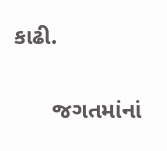કાઢી.

      જગતમાંનાં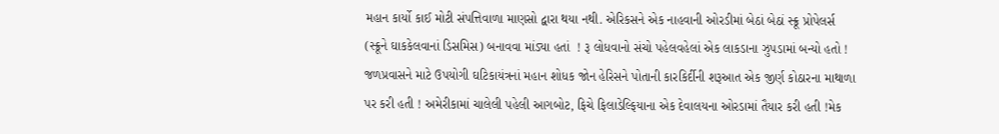મહાન કાર્યો કાઈ મોટી સંપત્તિવાળા માણસો દ્વારા થયા નથી. એરિકસને એક નાહવાની ઓરડીમાં બેઠાં બેઠાં સ્ક્રૂ પ્રોપેલર્સ (સ્ક્રૂને ઘાકકેલવાનાં ડિસમિસ) બનાવવા માંડ્યા હતાં  ! રૂ લોધવાનો સંચો પહેલવહેલાં એક લાકડાના ઝુપડામાં બન્યો હતો ! જળપ્રવાસને માટે ઉપયોગી ઘટિકાયંત્રનાં મહાન શોધક જોન હેરિસને પોતાની કારકિર્દીની શરૂઆત એક જીર્ણ કોઠારના માથાળા પર કરી હતી ! અમેરીકામાં ચાલેલી પહેલી આગબોટ, ફિચે ફિલાડેલ્ફિયાના એક દેવાલયના ઓરડામાં તૈયાર કરી હતી !મેક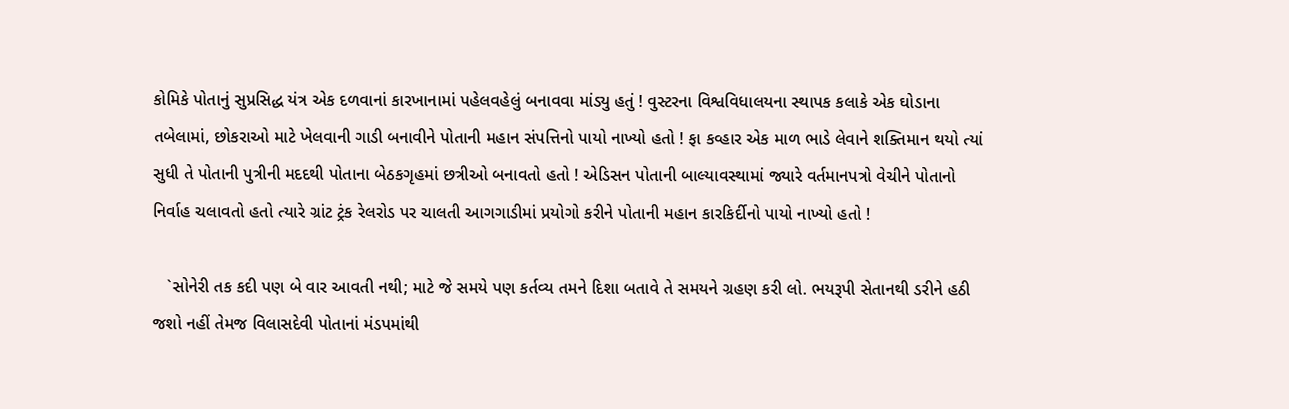કોમિકે પોતાનું સુપ્રસિદ્ધ યંત્ર એક દળવાનાં કારખાનામાં પહેલવહેલું બનાવવા માંડ્યુ હતું ! વુસ્ટરના વિશ્વવિધાલયના સ્થાપક કલાકે એક ઘોડાના તબેલામાં, છોકરાઓ માટે ખેલવાની ગાડી બનાવીને પોતાની મહાન સંપત્તિનો પાયો નાખ્યો હતો ! ફા કવ્હાર એક માળ ભાડે લેવાને શક્તિમાન થયો ત્યાં સુધી તે પોતાની પુત્રીની મદદથી પોતાના બેઠકગૃહમાં છત્રીઓ બનાવતો હતો ! એડિસન પોતાની બાલ્યાવસ્થામાં જ્યારે વર્તમાનપત્રો વેચીને પોતાનો નિર્વાહ ચલાવતો હતો ત્યારે ગ્રાંટ ટ્રંક રેલરોડ પર ચાલતી આગગાડીમાં પ્રયોગો કરીને પોતાની મહાન કારકિર્દીનો પાયો નાખ્યો હતો !

   `સોનેરી તક કદી પણ બે વાર આવતી નથી; માટે જે સમયે પણ કર્તવ્ય તમને દિશા બતાવે તે સમયને ગ્રહણ કરી લો. ભયરૂપી સેતાનથી ડરીને હઠી જશો નહીં તેમજ વિલાસદેવી પોતાનાં મંડપમાંથી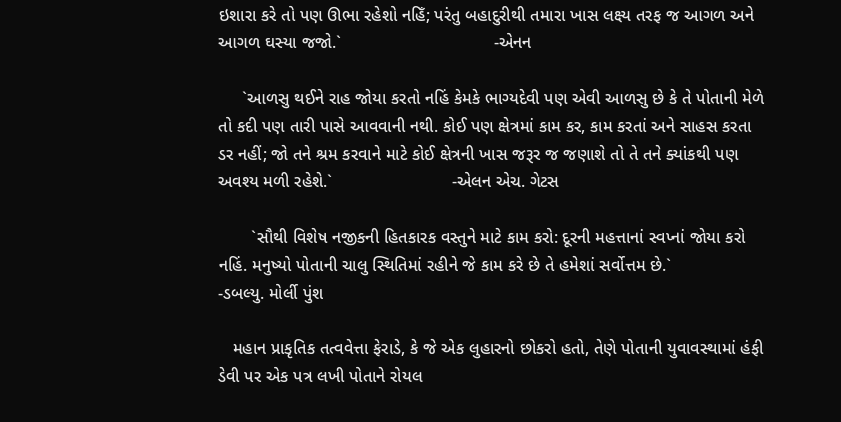ઇશારા કરે તો પણ ઊભા રહેશો નહિઁ; પરંતુ બહાદુરીથી તમારા ખાસ લક્ષ્ય તરફ જ આગળ અને આગળ ઘસ્યા જજો.`                                -એનન

     `આળસુ થઈને રાહ જોયા કરતો નહિં કેમકે ભાગ્યદેવી પણ એવી આળસુ છે કે તે પોતાની મેળે તો કદી પણ તારી પાસે આવવાની નથી. કોઈ પણ ક્ષેત્રમાં કામ કર, કામ કરતાં અને સાહસ કરતા ડર નહીં; જો તને શ્રમ કરવાને માટે કોઈ ક્ષેત્રની ખાસ જરૂર જ જણાશે તો તે તને ક્યાંકથી પણ અવશ્ય મળી રહેશે.`                         -એલન એચ. ગેટસ

       `સૌથી વિશેષ નજીકની હિતકારક વસ્તુને માટે કામ કરો: દૂરની મહત્તાનાં સ્વપ્નાં જોયા કરો નહિં. મનુષ્યો પોતાની ચાલુ સ્થિતિમાં રહીને જે કામ કરે છે તે હમેશાં સર્વોત્તમ છે.`                                         -ડબલ્યુ. મોર્લી પુંશ

   મહાન પ્રાકૃતિક તત્વવેત્તા ફેરાડે, કે જે એક લુહારનો છોકરો હતો, તેણે પોતાની યુવાવસ્થામાં હંફી ડેવી પર એક પત્ર લખી પોતાને રોયલ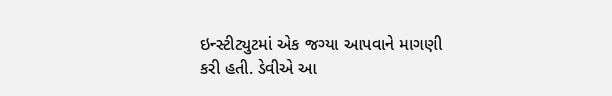ઇન્સ્ટીટ્યુટમાં એક જગ્યા આપવાને માગણી કરી હતી. ડેવીએ આ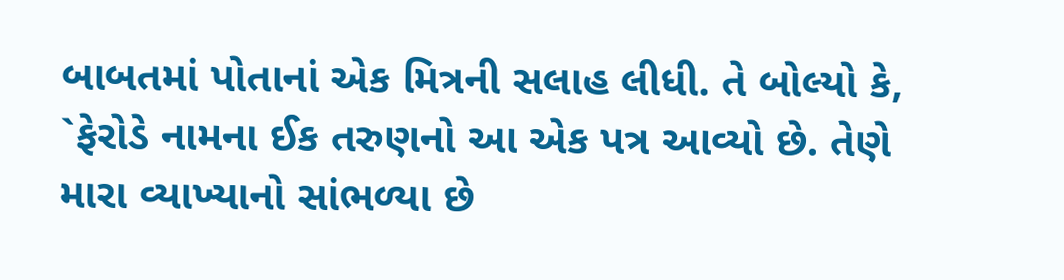બાબતમાં પોતાનાં એક મિત્રની સલાહ લીધી. તે બોલ્યો કે, `ફેરોડે નામના ઈક તરુણનો આ એક પત્ર આવ્યો છે. તેણે મારા વ્યાખ્યાનો સાંભળ્યા છે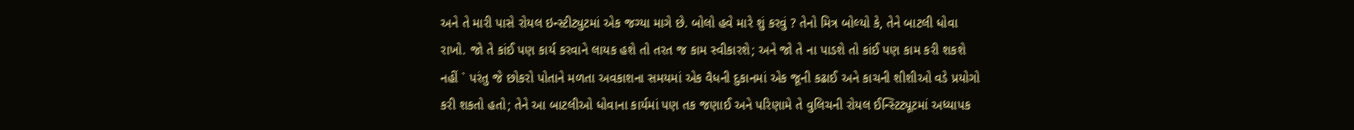અને તે મારી પાસે રોયલ ઇન્સ્ટીટ્યુટમાં એક જગ્યા માગે છે. બોલો હવે મારે શું કરવું ? તેનો મિત્ર બોલ્યો કે, તેને બાટલી ધોવા રાખો. જો તે કાંઈ પણ કાર્ય કરવાને લાયક હશે તો તરત જ કામ સ્વીકારશે; અને જો તે ના પાડશે તો કાંઈ પણ કામ કરી શકશે નહીં ` પરંતુ જે છોકરો પોતાને મળતા અવકાશના સમયમાં એક વૈધની દુકાનમાં એક જૂની કઢાઈ અને કાચની શીશીઓ વડે પ્રયોગો કરી શકતો હતો; તેને આ બાટલીઓ ધોવાના કાર્યમાં પણ તક જણાઈ અને પરિણામે તે વુલિચની રોયલ ઈન્સ્ટિટ્યૂટમાં અધ્યાપક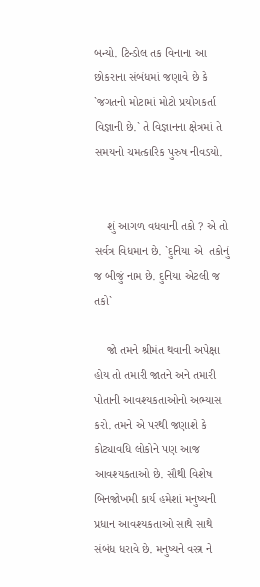બન્યો. ટિન્ડોલ તક વિનાના આ છોકરાના સંબંધમાં જણાવે છે કે `જગતનો મોટામાં મોટો પ્રયોગકર્તા વિજ્ઞાની છે.` તે વિજ્ઞાનના ક્ષેત્રમાં તે સમયનો ચમત્કારિક પુરુષ નીવડયો.


    શું આગળ વધવાની તકો ? એ તો સર્વત્ર વિધમાન છે. `દુનિયા એ  તકોનું જ બીજું નામ છે. દુનિયા એટલી જ તકો`

    જો તમને શ્રીમંત થવાની અપેક્ષા હોય તો તમારી જાતને અને તમારી પોતાની આવશ્યકતાઓનો અભ્યાસ કરો. તમને એ પરથી જણાશે કે કોટ્યાવધિ લોકોને પણ આજ આવશ્યકતાઓ છે. સૌથી વિશેષ બિનજોખમી કાર્ય હમેશાં મનુષ્યની પ્રધાન આવશ્યકતાઓ સાથે સાથે સંબંધ ધરાવે છે. મનુષ્યને વસ્ત્ર ને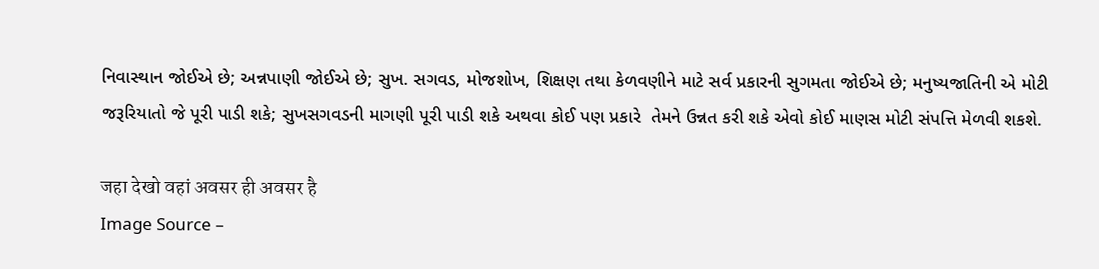નિવાસ્થાન જોઈએ છે; અન્નપાણી જોઈએ છે; સુખ. સગવડ, મોજશોખ, શિક્ષણ તથા કેળવણીને માટે સર્વ પ્રકારની સુગમતા જોઈએ છે; મનુષ્યજાતિની એ મોટી જરૂરિયાતો જે પૂરી પાડી શકે; સુખસગવડની માગણી પૂરી પાડી શકે અથવા કોઈ પણ પ્રકારે  તેમને ઉન્નત કરી શકે એવો કોઈ માણસ મોટી સંપત્તિ મેળવી શકશે.

जहा देखो वहां अवसर ही अवसर है
Image Source –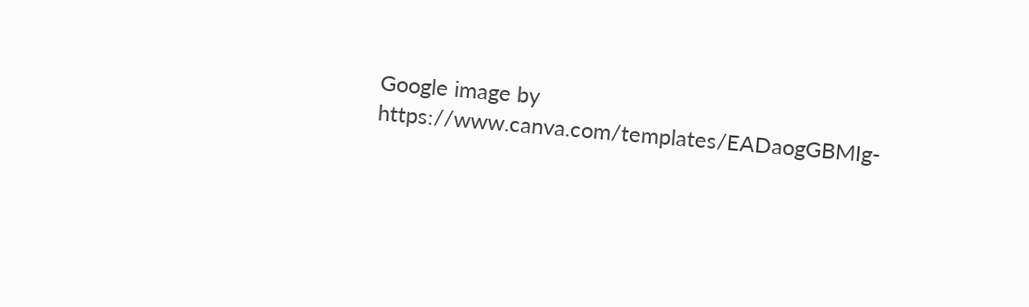Google image by https://www.canva.com/templates/EADaogGBMIg-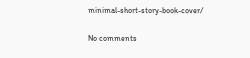minimal-short-story-book-cover/

No comments